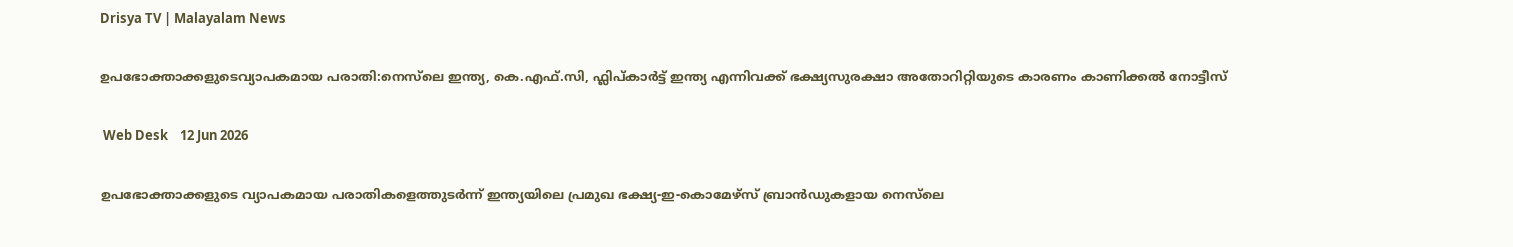Drisya TV | Malayalam News

ഉപഭോക്താക്കളുടെവ്യാപകമായ പരാതി:നെസ്‌ലെ ഇന്ത്യ, കെ.എഫ്‌.സി, ഫ്ലിപ്കാർട്ട് ഇന്ത്യ എന്നിവക്ക് ഭക്ഷ്യസുരക്ഷാ അതോറിറ്റിയുടെ കാരണം കാണിക്കൽ നോട്ടീസ്

 Web Desk    12 Jun 2026

ഉപഭോക്താക്കളുടെ വ്യാപകമായ പരാതികളെത്തുടർന്ന് ഇന്ത്യയിലെ പ്രമുഖ ഭക്ഷ്യ-ഇ-കൊമേഴ്‌സ് ബ്രാൻഡുകളായ നെസ്‌ലെ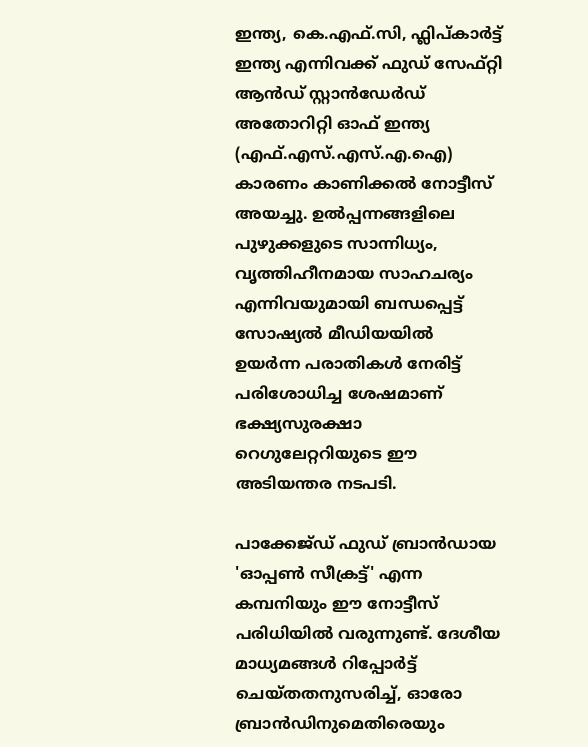ഇന്ത്യ, കെ.എഫ്‌.സി, ഫ്ലിപ്കാർട്ട് ഇന്ത്യ എന്നിവക്ക് ഫുഡ് സേഫ്റ്റി ആൻഡ് സ്റ്റാൻഡേർഡ് അതോറിറ്റി ഓഫ് ഇന്ത്യ (എഫ്.എസ്.എസ്.എ.ഐ) കാരണം കാണിക്കൽ നോട്ടീസ് അയച്ചു. ഉൽപ്പന്നങ്ങളിലെ പുഴുക്കളുടെ സാന്നിധ്യം, വൃത്തിഹീനമായ സാഹചര്യം എന്നിവയുമായി ബന്ധപ്പെട്ട് സോഷ്യൽ മീഡിയയിൽ ഉയർന്ന പരാതികൾ നേരിട്ട് പരിശോധിച്ച ശേഷമാണ് ഭക്ഷ്യസുരക്ഷാ റെഗുലേറ്ററിയുടെ ഈ അടിയന്തര നടപടി.

പാക്കേജ്ഡ് ഫുഡ് ബ്രാൻഡായ 'ഓപ്പൺ സീക്രട്ട്' എന്ന കമ്പനിയും ഈ നോട്ടീസ് പരിധിയിൽ വരുന്നുണ്ട്. ദേശീയ മാധ്യമങ്ങൾ റിപ്പോർട്ട് ചെയ്തതനുസരിച്ച്, ഓരോ ബ്രാൻഡിനുമെതിരെയും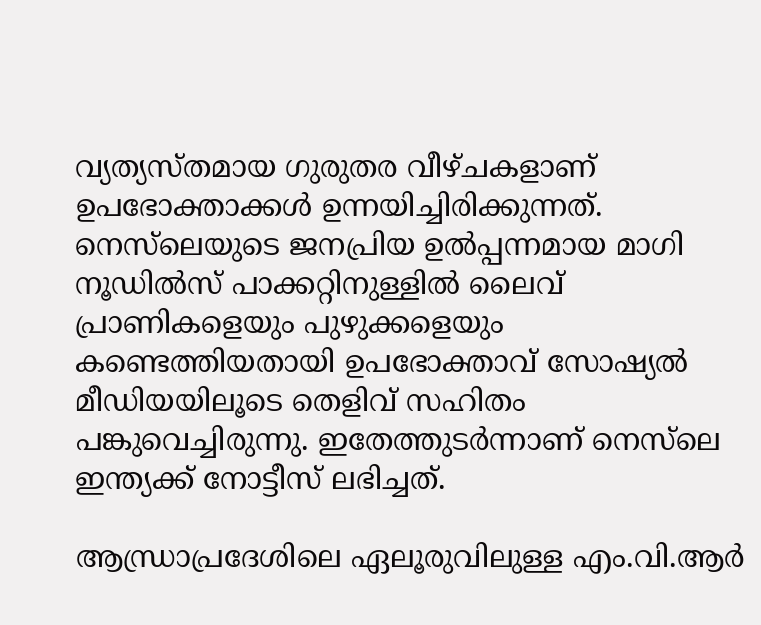വ്യത്യസ്തമായ ഗുരുതര വീഴ്ചകളാണ് ഉപഭോക്താക്കൾ ഉന്നയിച്ചിരിക്കുന്നത്. നെസ്‌ലെയുടെ ജനപ്രിയ ഉൽപ്പന്നമായ മാഗി നൂഡിൽസ് പാക്കറ്റിനുള്ളിൽ ലൈവ് പ്രാണികളെയും പുഴുക്കളെയും കണ്ടെത്തിയതായി ഉപഭോക്താവ് സോഷ്യൽ മീഡിയയിലൂടെ തെളിവ് സഹിതം പങ്കുവെച്ചിരുന്നു. ഇതേത്തുടർന്നാണ് നെസ്‌ലെ ഇന്ത്യക്ക് നോട്ടീസ് ലഭിച്ചത്.

ആന്ധ്രാപ്രദേശിലെ ഏലൂരുവിലുള്ള എം.വി.ആർ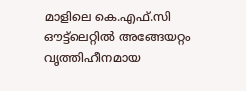മാളിലെ കെ.എഫ്‌.സി ഔട്ട്‌ലെറ്റിൽ അങ്ങേയറ്റം വൃത്തിഹീനമായ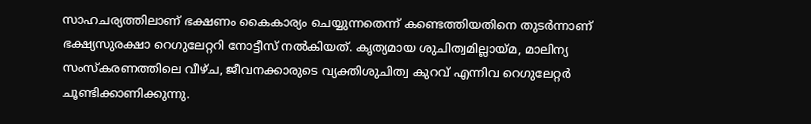സാഹചര്യത്തിലാണ് ഭക്ഷണം കൈകാര്യം ചെയ്യുന്നതെന്ന് കണ്ടെത്തിയതിനെ തുടർന്നാണ് ഭക്ഷ്യസുരക്ഷാ റെഗുലേറ്ററി നോട്ടീസ് നൽകിയത്. കൃത്യമായ ശുചിത്വമില്ലായ്മ, മാലിന്യ സംസ്കരണത്തിലെ വീഴ്ച, ജീവനക്കാരുടെ വ്യക്തിശുചിത്വ കുറവ് എന്നിവ റെഗുലേറ്റർ ചൂണ്ടിക്കാണിക്കുന്നു.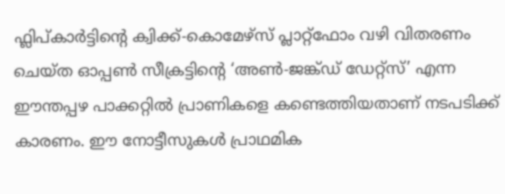ഫ്ലിപ്കാർട്ടിന്റെ ക്വിക്ക്-കൊമേഴ്‌സ് പ്ലാറ്റ്‌ഫോം വഴി വിതരണം ചെയ്ത ഓപ്പൺ സീക്രട്ടിന്റെ ‘അൺ-ജങ്ക്ഡ് ഡേറ്റ്‌സ്’ എന്ന ഈന്തപ്പഴ പാക്കറ്റിൽ പ്രാണികളെ കണ്ടെത്തിയതാണ് നടപടിക്ക് കാരണം. ഈ നോട്ടീസുകൾ പ്രാഥമിക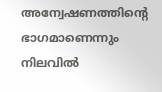അന്വേഷണത്തിന്റെ ഭാഗമാണെന്നും നിലവിൽ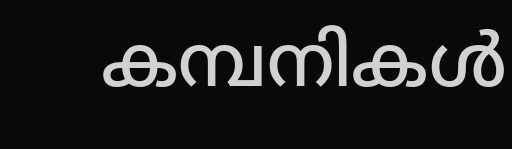കമ്പനികൾ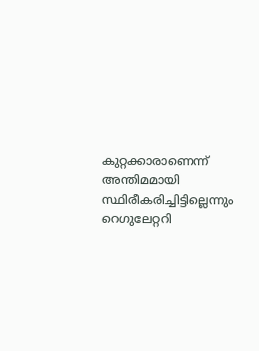കുറ്റക്കാരാണെന്ന് അന്തിമമായി സ്ഥിരീകരിച്ചിട്ടില്ലെന്നും റെഗുലേറ്ററി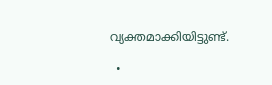വ്യക്തമാക്കിയിട്ടുണ്ട്.

  •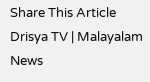Share This Article
Drisya TV | Malayalam News